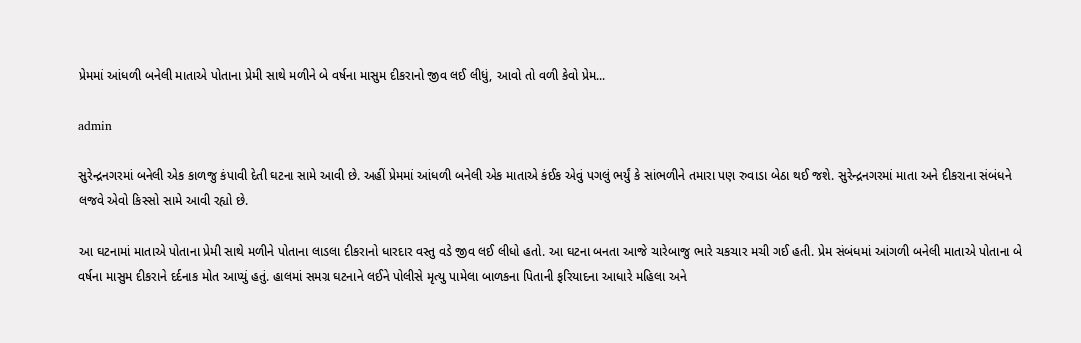પ્રેમમાં આંધળી બનેલી માતાએ પોતાના પ્રેમી સાથે મળીને બે વર્ષના માસુમ દીકરાનો જીવ લઈ લીધું, આવો તો વળી કેવો પ્રેમ...

admin

સુરેન્દ્રનગરમાં બનેલી એક કાળજુ કંપાવી દેતી ઘટના સામે આવી છે. અહીં પ્રેમમાં આંધળી બનેલી એક માતાએ કંઈક એવું પગલું ભર્યું કે સાંભળીને તમારા પણ રુવાડા બેઠા થઈ જશે. સુરેન્દ્રનગરમાં માતા અને દીકરાના સંબંધને લજવે એવો કિસ્સો સામે આવી રહ્યો છે.

આ ઘટનામાં માતાએ પોતાના પ્રેમી સાથે મળીને પોતાના લાડલા દીકરાનો ધારદાર વસ્તુ વડે જીવ લઈ લીધો હતો. આ ઘટના બનતા આજે ચારેબાજુ ભારે ચકચાર મચી ગઈ હતી. પ્રેમ સંબંધમાં આંગળી બનેલી માતાએ પોતાના બે વર્ષના માસુમ દીકરાને દર્દનાક મોત આપ્યું હતું. હાલમાં સમગ્ર ઘટનાને લઈને પોલીસે મૃત્યુ પામેલા બાળકના પિતાની ફરિયાદના આધારે મહિલા અને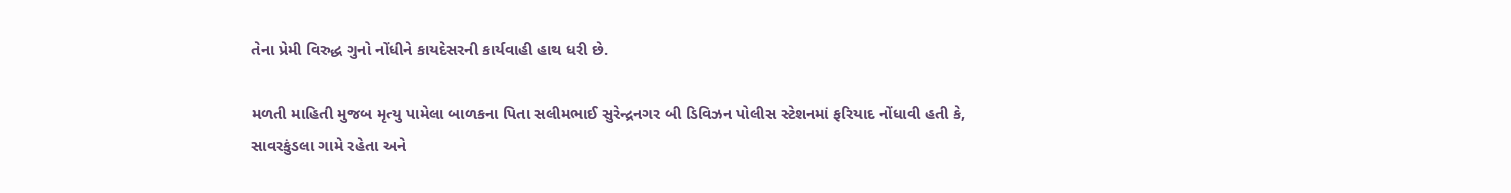તેના પ્રેમી વિરુદ્ધ ગુનો નોંધીને કાયદેસરની કાર્યવાહી હાથ ધરી છે.

મળતી માહિતી મુજબ મૃત્યુ પામેલા બાળકના પિતા સલીમભાઈ સુરેન્દ્રનગર બી ડિવિઝન પોલીસ સ્ટેશનમાં ફરિયાદ નોંધાવી હતી કે, સાવરકુંડલા ગામે રહેતા અને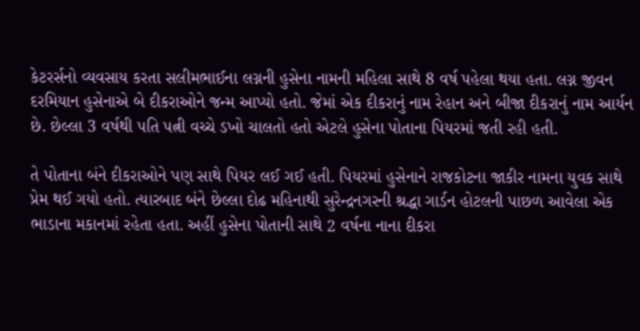કેટરર્સનો વ્યવસાય કરતા સલીમભાઈના લગ્નની હુસેના નામની મહિલા સાથે 8 વર્ષ પહેલા થયા હતા. લગ્ન જીવન દરમિયાન હુસેનાએ બે દીકરાઓને જન્મ આપ્યો હતો. જેમાં એક દીકરાનું નામ રેહાન અને બીજા દીકરાનું નામ આર્યન છે. છેલ્લા 3 વર્ષથી પતિ પત્ની વચ્ચે ડખો ચાલતો હતો એટલે હુસેના પોતાના પિયરમાં જતી રહી હતી.

તે પોતાના બંને દીકરાઓને પણ સાથે પિયર લઈ ગઈ હતી. પિયરમાં હુસેનાને રાજકોટના જાકીર નામના યુવક સાથે પ્રેમ થઈ ગયો હતો. ત્યારબાદ બંને છેલ્લા દોઢ મહિનાથી સુરેન્દ્રનગરની શ્રદ્ધા ગાર્ડન હોટલની પાછળ આવેલા એક ભાડાના મકાનમાં રહેતા હતા. અહીં હુસેના પોતાની સાથે 2 વર્ષના નાના દીકરા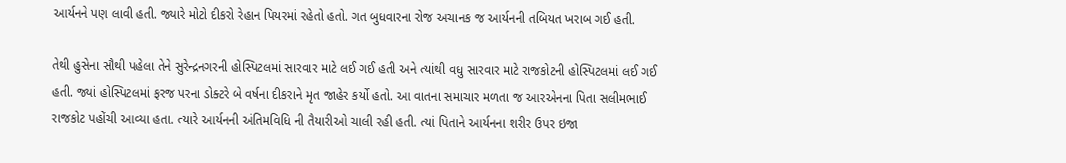આર્યનને પણ લાવી હતી. જ્યારે મોટો દીકરો રેહાન પિયરમાં રહેતો હતો. ગત બુધવારના રોજ અચાનક જ આર્યનની તબિયત ખરાબ ગઈ હતી.

તેથી હુસેના સૌથી પહેલા તેને સુરેન્દ્રનગરની હોસ્પિટલમાં સારવાર માટે લઈ ગઈ હતી અને ત્યાંથી વધુ સારવાર માટે રાજકોટની હોસ્પિટલમાં લઈ ગઈ હતી. જ્યાં હોસ્પિટલમાં ફરજ પરના ડોક્ટરે બે વર્ષના દીકરાને મૃત જાહેર કર્યો હતો. આ વાતના સમાચાર મળતા જ આરએનના પિતા સલીમભાઈ રાજકોટ પહોંચી આવ્યા હતા. ત્યારે આર્યનની અંતિમવિધિ ની તૈયારીઓ ચાલી રહી હતી. ત્યાં પિતાને આર્યનના શરીર ઉપર ઇજા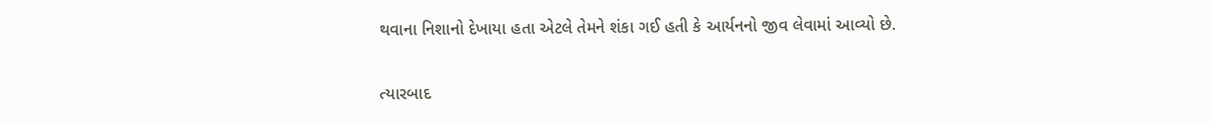થવાના નિશાનો દેખાયા હતા એટલે તેમને શંકા ગઈ હતી કે આર્યનનો જીવ લેવામાં આવ્યો છે.

ત્યારબાદ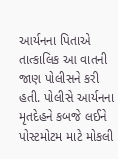આર્યનના પિતાએ તાત્કાલિક આ વાતની જાણ પોલીસને કરી હતી. પોલીસે આર્યનના મૃતદેહને કબજે લઈને પોસ્ટમોટમ માટે મોકલી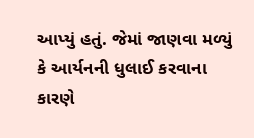આપ્યું હતું. જેમાં જાણવા મળ્યું કે આર્યનની ધુલાઈ કરવાના કારણે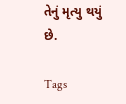તેનું મૃત્યુ થયું છે.

Tags